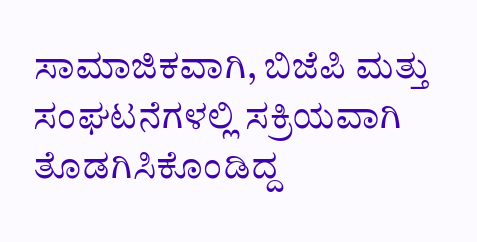ಸಾಮಾಜಿಕವಾಗಿ, ಬಿಜೆಪಿ ಮತ್ತು ಸಂಘಟನೆಗಳಲ್ಲಿ ಸಕ್ರಿಯವಾಗಿ ತೊಡಗಿಸಿಕೊಂಡಿದ್ದ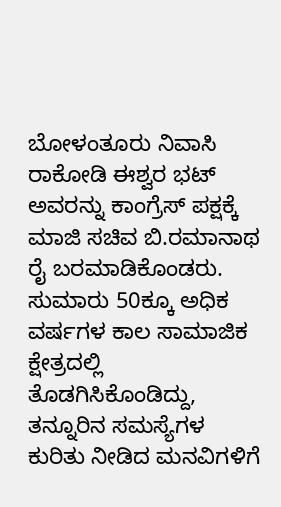ಬೋಳಂತೂರು ನಿವಾಸಿ ರಾಕೋಡಿ ಈಶ್ವರ ಭಟ್ ಅವರನ್ನು ಕಾಂಗ್ರೆಸ್ ಪಕ್ಷಕ್ಕೆ ಮಾಜಿ ಸಚಿವ ಬಿ.ರಮಾನಾಥ ರೈ ಬರಮಾಡಿಕೊಂಡರು. ಸುಮಾರು 50ಕ್ಕೂ ಅಧಿಕ ವರ್ಷಗಳ ಕಾಲ ಸಾಮಾಜಿಕ ಕ್ಷೇತ್ರದಲ್ಲಿ ತೊಡಗಿಸಿಕೊಂಡಿದ್ದು, ತನ್ನೂರಿನ ಸಮಸ್ಯೆಗಳ ಕುರಿತು ನೀಡಿದ ಮನವಿಗಳಿಗೆ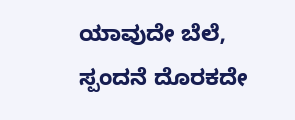ಯಾವುದೇ ಬೆಲೆ, ಸ್ಪಂದನೆ ದೊರಕದೇ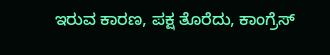ಇರುವ ಕಾರಣ, ಪಕ್ಷ ತೊರೆದು, ಕಾಂಗ್ರೆಸ್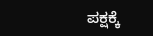ಪಕ್ಷಕ್ಕೆ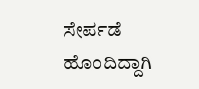ಸೇರ್ಪಡೆ ಹೊಂದಿದ್ದಾಗಿ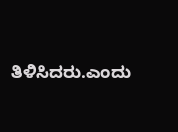ತಿಳಿಸಿದರು.ಎಂದು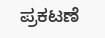ಪ್ರಕಟಣೆ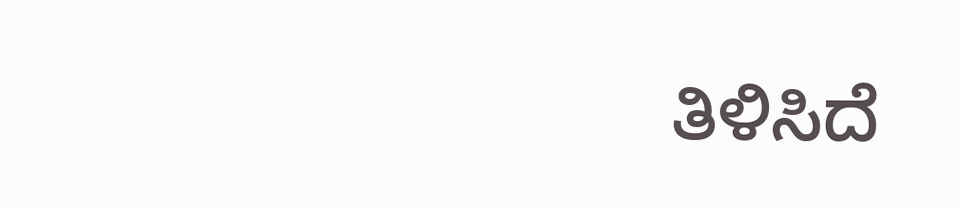ತಿಳಿಸಿದೆ